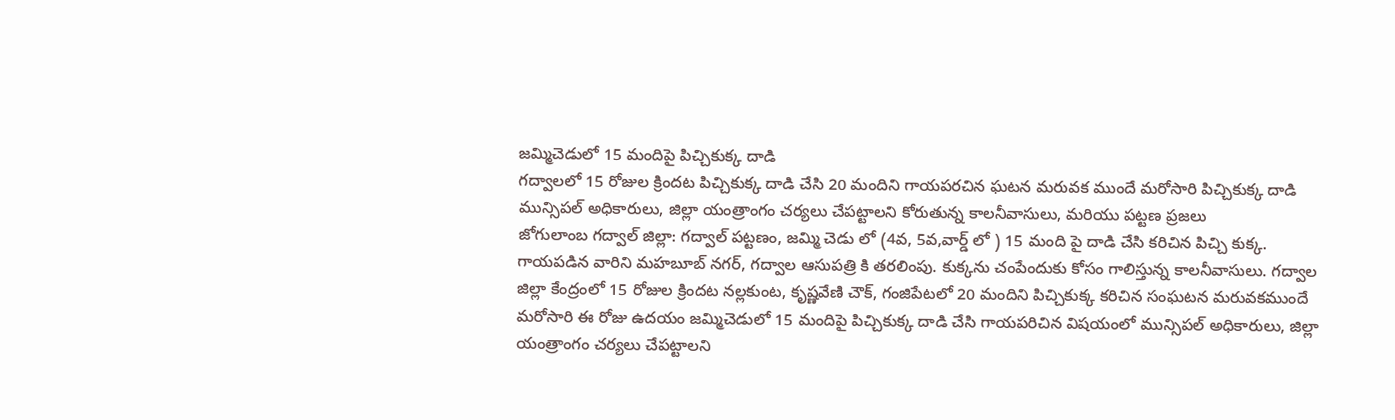జమ్మిచెడులో 15 మందిపై పిచ్చికుక్క దాడి
గద్వాలలో 15 రోజుల క్రిందట పిచ్చికుక్క దాడి చేసి 20 మందిని గాయపరచిన ఘటన మరువక ముందే మరోసారి పిచ్చికుక్క దాడి
మున్సిపల్ అధికారులు, జిల్లా యంత్రాంగం చర్యలు చేపట్టాలని కోరుతున్న కాలనీవాసులు, మరియు పట్టణ ప్రజలు
జోగులాంబ గద్వాల్ జిల్లా: గద్వాల్ పట్టణం, జమ్మి చెడు లో (4వ, 5వ,వార్డ్ లో ) 15 మంది పై దాడి చేసి కరిచిన పిచ్చి కుక్క. గాయపడిన వారిని మహబూబ్ నగర్, గద్వాల ఆసుపత్రి కి తరలింపు. కుక్కను చంపేందుకు కోసం గాలిస్తున్న కాలనీవాసులు. గద్వాల జిల్లా కేంద్రంలో 15 రోజుల క్రిందట నల్లకుంట, కృష్ణవేణి చౌక్, గంజిపేటలో 20 మందిని పిచ్చికుక్క కరిచిన సంఘటన మరువకముందే మరోసారి ఈ రోజు ఉదయం జమ్మిచెడులో 15 మందిపై పిచ్చికుక్క దాడి చేసి గాయపరిచిన విషయంలో మున్సిపల్ అధికారులు, జిల్లా యంత్రాంగం చర్యలు చేపట్టాలని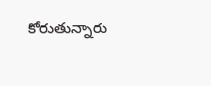కోరుతున్నారు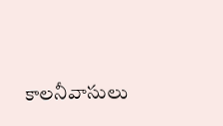కాలనీవాసులు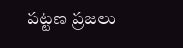పట్టణ ప్రజలు